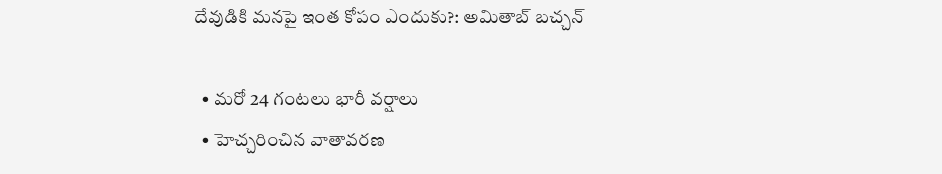దేవుడికి మనపై ఇంత కోపం ఎందుకు?: అమితాబ్ బచ్చన్

  • మరో 24 గంటలు భారీ వర్షాలు
  • హెచ్చరించిన వాతావరణ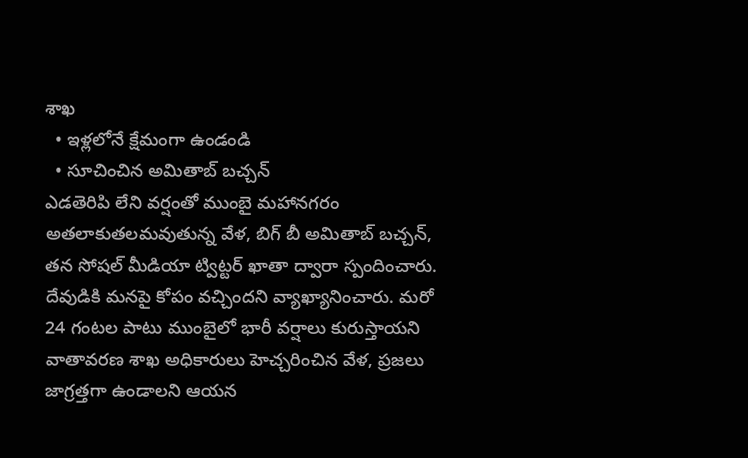శాఖ
  • ఇళ్లలోనే క్షేమంగా ఉండండి
  • సూచించిన అమితాబ్ బచ్చన్
ఎడతెరిపి లేని వర్షంతో ముంబై మహానగరం అతలాకుతలమవుతున్న వేళ, బిగ్ బీ అమితాబ్ బచ్చన్, తన సోషల్ మీడియా ట్విట్టర్ ఖాతా ద్వారా స్పందించారు. దేవుడికి మనపై కోపం వచ్చిందని వ్యాఖ్యానించారు. మరో 24 గంటల పాటు ముంబైలో భారీ వర్షాలు కురుస్తాయని వాతావరణ శాఖ అధికారులు హెచ్చరించిన వేళ, ప్రజలు జాగ్రత్తగా ఉండాలని ఆయన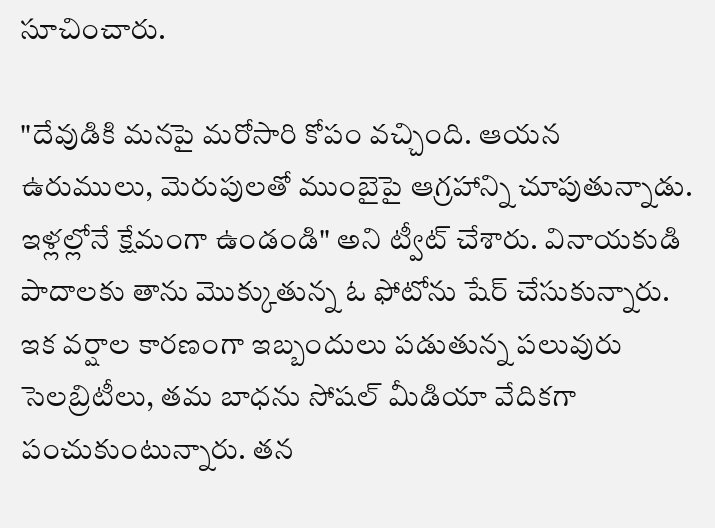సూచించారు.

"దేవుడికి మనపై మరోసారి కోపం వచ్చింది. ఆయన ఉరుములు, మెరుపులతో ముంబైపై ఆగ్రహాన్ని చూపుతున్నాడు. ఇళ్లల్లోనే క్షేమంగా ఉండండి" అని ట్వీట్ చేశారు. వినాయకుడి పాదాలకు తాను మొక్కుతున్న ఓ ఫోటోను షేర్ చేసుకున్నారు. ఇక వర్షాల కారణంగా ఇబ్బందులు పడుతున్న పలువురు సెలబ్రిటీలు, తమ బాధను సోషల్ మీడియా వేదికగా పంచుకుంటున్నారు. తన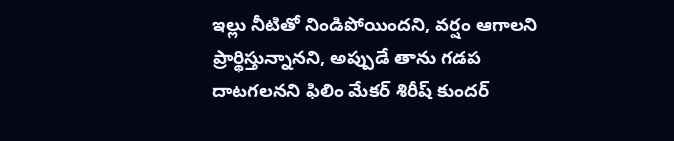ఇల్లు నీటితో నిండిపోయిందని, వర్షం ఆగాలని ప్రార్థిస్తున్నానని, అప్పుడే తాను గడప దాటగలనని ఫిలిం మేకర్ శిరీష్ కుందర్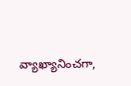వ్యాఖ్యానించగా,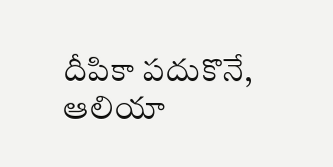దీపికా పదుకొనే, ఆలియా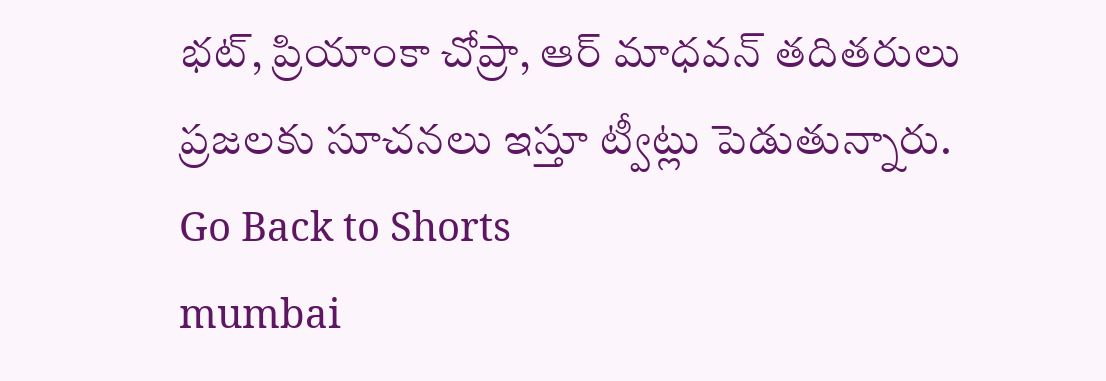భట్, ప్రియాంకా చోప్రా, ఆర్ మాధవన్ తదితరులు ప్రజలకు సూచనలు ఇస్తూ ట్వీట్లు పెడుతున్నారు.
Go Back to Shorts
mumbai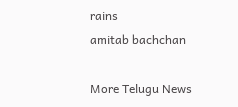rains
amitab bachchan

More Telugu News